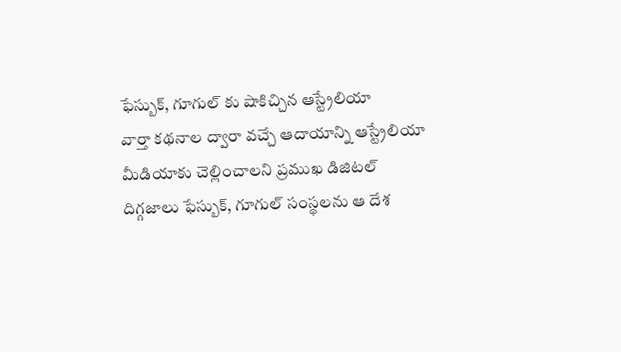ఫేస్బుక్, గూగుల్ కు షాకిచ్చిన ఆస్ట్రేలియా
వార్తా కథనాల ద్వారా వచ్చే ఆదాయాన్ని ఆస్ట్రేలియా మీడియాకు చెల్లించాలని ప్రముఖ డిజిటల్ దిగ్గజాలు ఫేస్బుక్, గూగుల్ సంస్థలను ఆ దేశ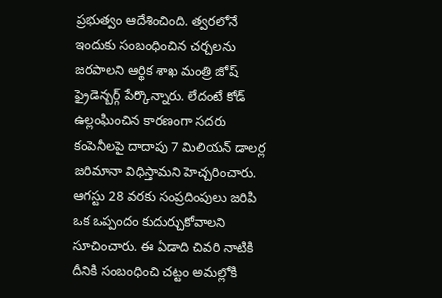ప్రభుత్వం ఆదేశించింది. త్వరలోనే ఇందుకు సంబంధించిన చర్చలను జరపాలని ఆర్థిక శాఖ మంత్రి జోష్ ఫ్రైడెన్బర్గ్ పేర్కొన్నారు. లేదంటే కోడ్ ఉల్లంఘించిన కారణంగా సదరు కంపెనీలపై దాదాపు 7 మిలియన్ డాలర్ల జరిమానా విధిస్తామని హెచ్చరించారు. ఆగస్టు 28 వరకు సంప్రదింపులు జరిపి ఒక ఒప్పందం కుదుర్చుకోవాలని సూచించారు. ఈ ఏడాది చివరి నాటికి దీనికి సంబంధించి చట్టం అమల్లోకి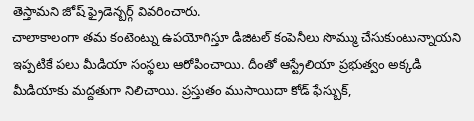తెస్తామని జోష్ ఫ్రైడెన్బర్గ్ వివరించారు.
చాలాకాలంగా తమ కంటెంట్ను ఉపయోగిస్తూ డిజిటల్ కంపెనీలు సొమ్ము చేసుకుంటున్నాయని ఇప్పటికే పలు మీడియా సంస్థలు ఆరోపించాయి. దీంతో ఆస్ట్రేలియా ప్రభుత్వం అక్కడి మీడియాకు మద్దతుగా నిలిచాయి. ప్రస్తుతం ముసాయిదా కోడ్ ఫేస్బుక్,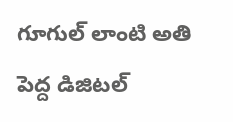గూగుల్ లాంటి అతి పెద్ద డిజిటల్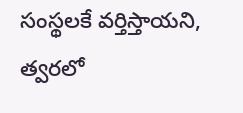సంస్థలకే వర్తిస్తాయని, త్వరలో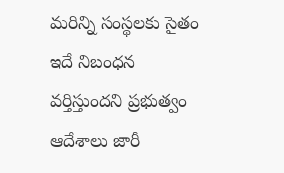మరిన్ని సంస్థలకు సైతం ఇదే నిబంధన వర్తిస్తుందని ప్రభుత్వం ఆదేశాలు జారీ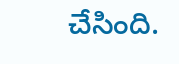చేసింది.